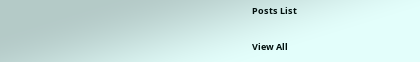Posts List

View All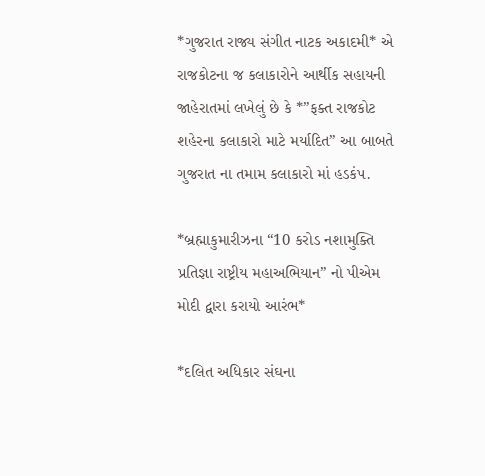*ગુજરાત રાજ્ય સંગીત નાટક અકાદમી* એ રાજકોટના જ કલાકારોને આર્થીક સહાયની જાહેરાતમાં લખેલું છે કે *”ફક્ત રાજકોટ શહેરના કલાકારો માટે મર્યાદિત” આ બાબતે ગુજરાત ના તમામ કલાકારો માં હડકંપ.

*બ્રહ્માકુમારીઝના “10 કરોડ નશામુક્તિ પ્રતિજ્ઞા રાષ્ટ્રીય મહાઅભિયાન” નો પીએમ મોદી દ્વારા કરાયો આરંભ*

*દલિત અધિકાર સંઘના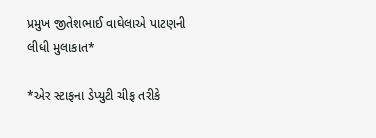પ્રમુખ જીતેશભાઈ વાઘેલાએ પાટણની લીધી મુલાકાત*

*એર સ્ટાફના ડેપ્યુટી ચીફ તરીકે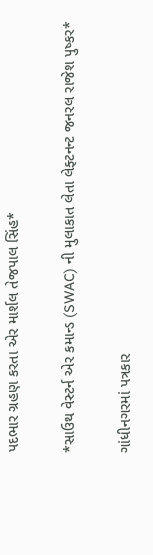પદભાર ગ્રહણ કરતા એર માર્શલ તેજપાલ સિંહ*

*સાઉથ વેસ્ટર્ન એર કમાન્ડ (SWAC) ની મુલાકાત લેતા લેફ્ટનન્ટ જનરલ રાજેશ પુષ્કર*

ગાંધીનગરમાં પત્રકાર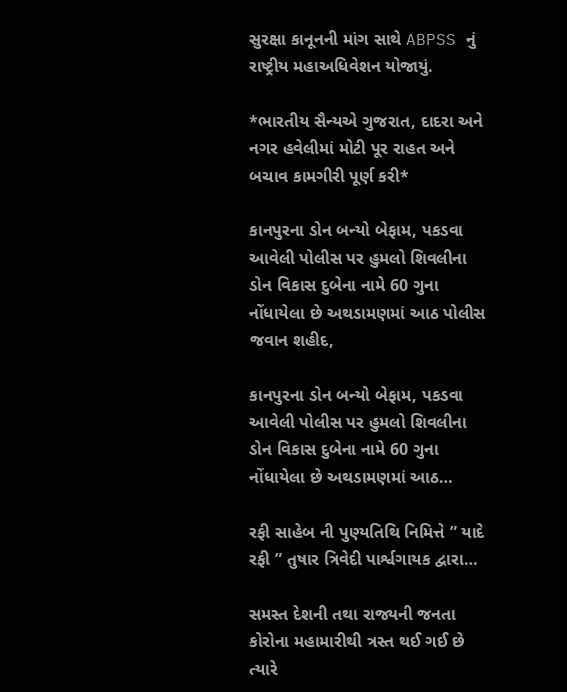સુરક્ષા કાનૂનની માંગ સાથે ABPSS નું રાષ્ટ્રીય મહાઅધિવેશન યોજાયું.

*ભારતીય સૈન્યએ ગુજરાત, દાદરા અને નગર હવેલીમાં મોટી પૂર રાહત અને બચાવ કામગીરી પૂર્ણ કરી*

કાનપુરના ડોન બન્યો બેફામ, પકડવા આવેલી પોલીસ પર હુમલો શિવલીના ડોન વિકાસ દુબેના નામે 60 ગુના નોંધાયેલા છે અથડામણમાં આઠ પોલીસ જવાન શહીદ,

કાનપુરના ડોન બન્યો બેફામ, પકડવા આવેલી પોલીસ પર હુમલો શિવલીના ડોન વિકાસ દુબેના નામે 60 ગુના નોંધાયેલા છે અથડામણમાં આઠ…

રફી સાહેબ ની પુણ્યતિથિ નિમિત્તે ” યાદે રફી ” તુષાર ત્રિવેદી પાર્શ્વગાયક દ્વારા…

સમસ્ત દેશની તથા રાજ્યની જનતા કોરોના મહામારીથી ત્રસ્ત થઈ ગઈ છે ત્યારે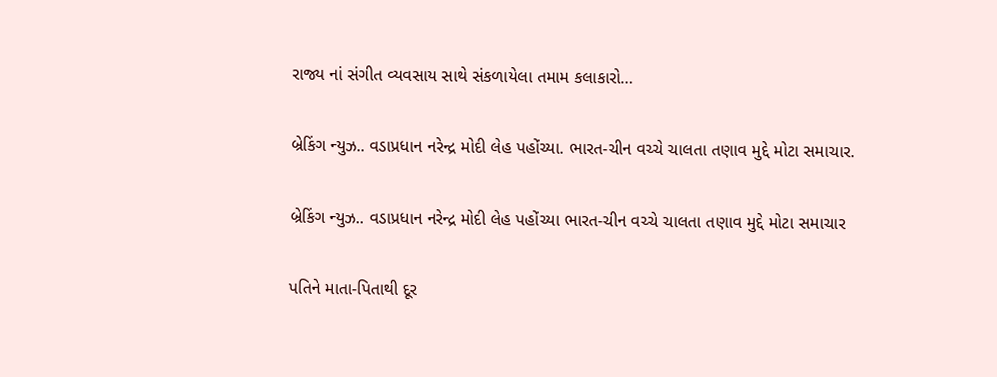રાજ્ય નાં સંગીત વ્યવસાય સાથે સંકળાયેલા તમામ કલાકારો…

બ્રેકિંગ ન્યુઝ.. વડાપ્રધાન નરેન્દ્ર મોદી લેહ પહોંચ્યા. ભારત-ચીન વચ્ચે ચાલતા તણાવ મુદ્દે મોટા સમાચાર.

બ્રેકિંગ ન્યુઝ.. વડાપ્રધાન નરેન્દ્ર મોદી લેહ પહોંચ્યા ભારત-ચીન વચ્ચે ચાલતા તણાવ મુદ્દે મોટા સમાચાર

પતિને માતા-પિતાથી દૂર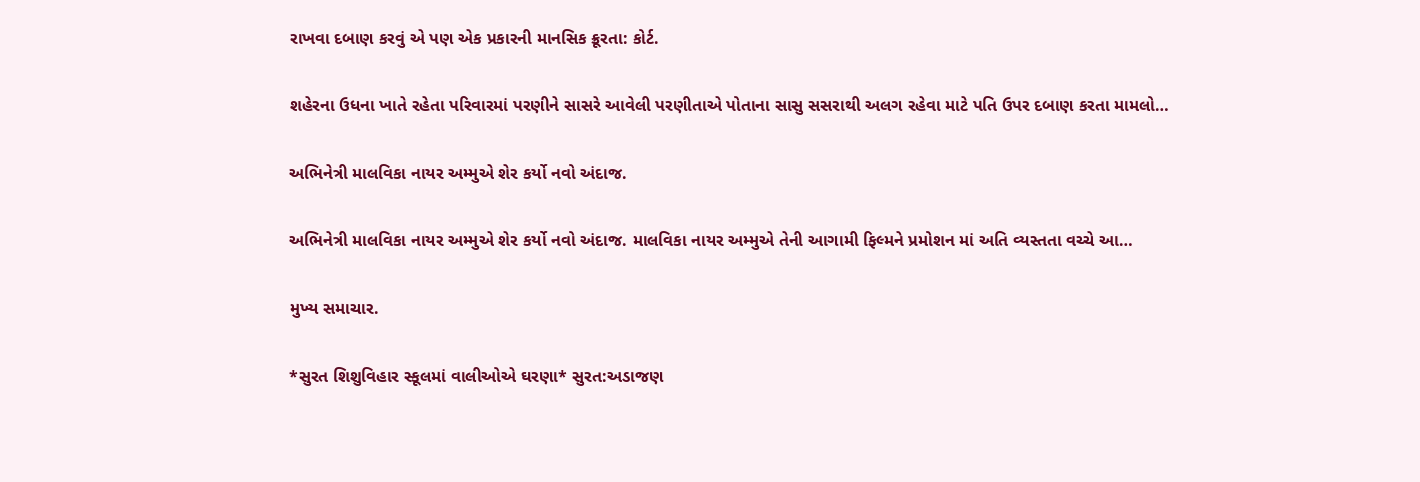રાખવા દબાણ કરવું એ પણ એક પ્રકારની માનસિક ક્રૂરતા: કોર્ટ.

શહેરના ઉધના ખાતે રહેતા પરિવારમાં પરણીને સાસરે આવેલી પરણીતાએ પોતાના સાસુ સસરાથી અલગ રહેવા માટે પતિ ઉપર દબાણ કરતા મામલો…

અભિનેત્રી માલવિકા નાયર અમ્મુએ શેર કર્યો નવો અંદાજ.

અભિનેત્રી માલવિકા નાયર અમ્મુએ શેર કર્યો નવો અંદાજ. માલવિકા નાયર અમ્મુએ તેની આગામી ફિલ્મને પ્રમોશન માં અતિ વ્યસ્તતા વચ્ચે આ…

મુખ્ય સમાચાર.

*સુરત શિશુવિહાર સ્કૂલમાં વાલીઓએ ઘરણા* સુરત:અડાજણ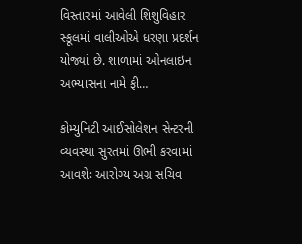વિસ્તારમાં આવેલી શિશુવિહાર સ્કૂલમાં વાલીઓએ ધરણા પ્રદર્શન યોજ્યાં છે. શાળામાં ઓનલાઇન અભ્યાસના નામે ફી…

કોમ્યુનિટી આઈસોલેશન સેન્ટરની વ્યવસ્થા સુરતમાં ઊભી કરવામાં આવશેઃ આરોગ્ય અગ્ર સચિવ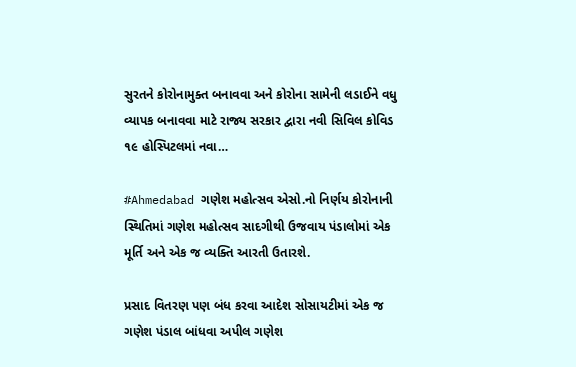સુરતને કોરોનામુક્ત બનાવવા અને કોરોના સામેની લડાઈને વધુ વ્યાપક બનાવવા માટે રાજ્ય સરકાર દ્વારા નવી સિવિલ કોવિડ ૧૯ હોસ્પિટલમાં નવા…

#Ahmedabad ગણેશ મહોત્સવ એસો.નો નિર્ણય કોરોનાની સ્થિતિમાં ગણેશ મહોત્સવ સાદગીથી ઉજવાય પંડાલોમાં એક મૂર્તિ અને એક જ વ્યક્તિ આરતી ઉતારશે.

પ્રસાદ વિતરણ પણ બંધ કરવા આદેશ સોસાયટીમાં એક જ ગણેશ પંડાલ બાંધવા અપીલ ગણેશ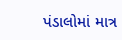પંડાલોમાં માત્ર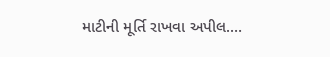માટીની મૂર્તિ રાખવા અપીલ.…